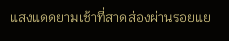แสงแดดยามเช้าที่สาดส่องผ่านรอยแย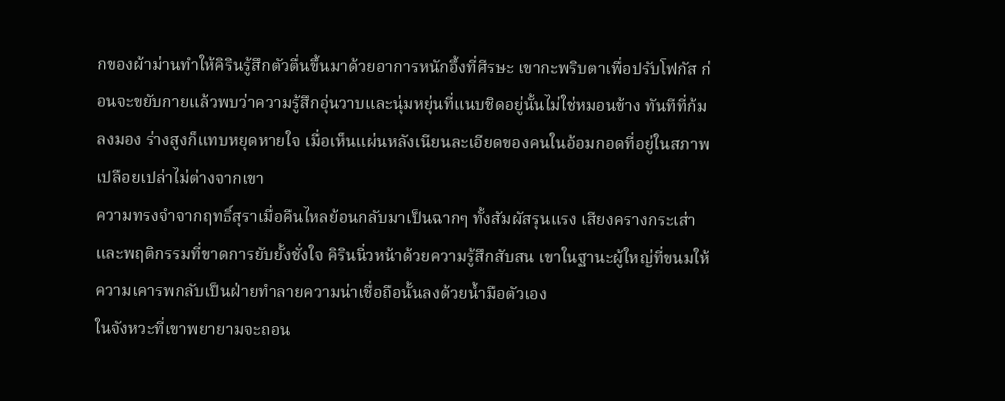กของผ้าม่านทำให้คิรินรู้สึกตัวตื่นขึ้นมาด้วยอาการหนักอึ้งที่ศีรษะ เขากะพริบตาเพื่อปรับโฟกัส ก่อนจะขยับกายแล้วพบว่าความรู้สึกอุ่นวาบและนุ่มหยุ่นที่แนบชิดอยู่นั้นไม่ใช่หมอนข้าง ทันทีที่ก้มลงมอง ร่างสูงก็แทบหยุดหายใจ เมื่อเห็นแผ่นหลังเนียนละเอียดของคนในอ้อมกอดที่อยู่ในสภาพเปลือยเปล่าไม่ต่างจากเขา
ความทรงจำจากฤทธิ์สุราเมื่อคืนไหลย้อนกลับมาเป็นฉากๆ ทั้งสัมผัสรุนแรง เสียงครางกระเส่า และพฤติกรรมที่ขาดการยับยั้งชั่งใจ คิรินนิ่วหน้าด้วยความรู้สึกสับสน เขาในฐานะผู้ใหญ่ที่ขนมให้ความเคารพกลับเป็นฝ่ายทำลายความน่าเชื่อถือนั้นลงด้วยน้ำมือตัวเอง
ในจังหวะที่เขาพยายามจะถอน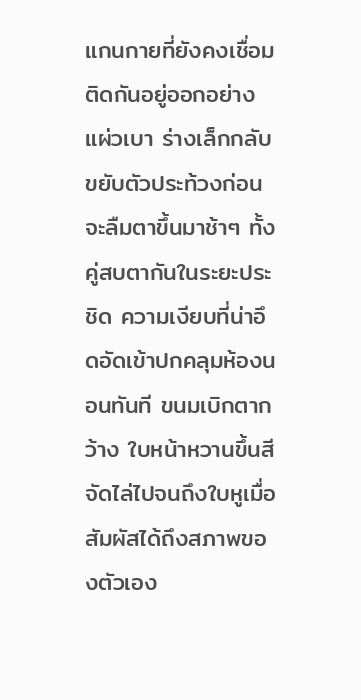แกนกายที่ยังคงเชื่อมติดกันอยู่ออกอย่างแผ่วเบา ร่างเล็กกลับขยับตัวประท้วงก่อนจะลืมตาขึ้นมาช้าๆ ทั้งคู่สบตากันในระยะประชิด ความเงียบที่น่าอึดอัดเข้าปกคลุมห้องนอนทันที ขนมเบิกตากว้าง ใบหน้าหวานขึ้นสีจัดไล่ไปจนถึงใบหูเมื่อสัมผัสได้ถึงสภาพของตัวเอง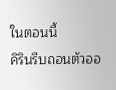ในตอนนี้
คิรินรีบถอนตัวออ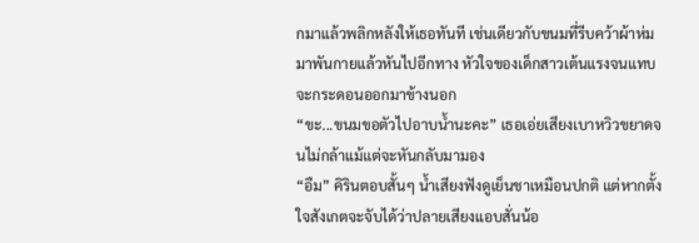กมาแล้วพลิกหลังให้เธอทันที เช่นเดียวกับขนมที่รีบคว้าผ้าห่มมาพันกายแล้วหันไปอีกทาง หัวใจของเด็กสาวเต้นแรงจนแทบจะกระดอนออกมาข้างนอก
“ขะ...ขนมขอตัวไปอาบน้ำนะคะ” เธอเอ่ยเสียงเบาหวิวขยาดจนไม่กล้าแม้แต่จะหันกลับมามอง
“อืม” คิรินตอบสั้นๆ น้ำเสียงฟังดูเย็นชาเหมือนปกติ แต่หากตั้งใจสังเกตจะจับได้ว่าปลายเสียงแอบสั่นน้อ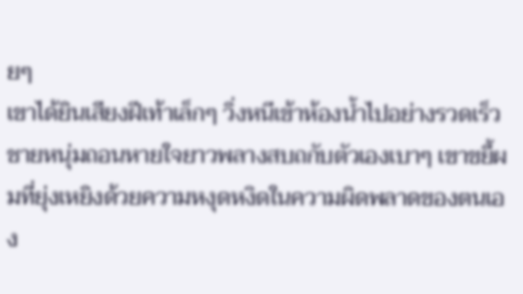ยๆ
เขาได้ยินเสียงฝีเท้าเล็กๆ วิ่งหนีเข้าห้องน้ำไปอย่างรวดเร็ว ชายหนุ่มถอนหายใจยาวพลางสบถกับตัวเองเบาๆ เขาขยี้ผมที่ยุ่งเหยิงด้วยความหงุดหงิดในความผิดพลาดของตนเอง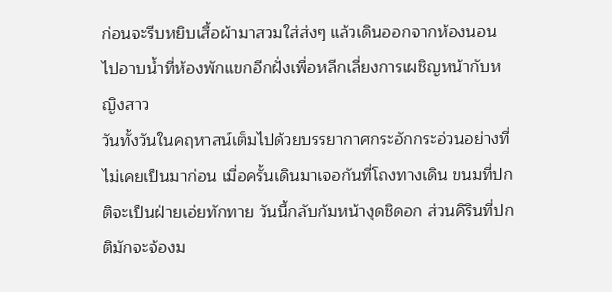ก่อนจะรีบหยิบเสื้อผ้ามาสวมใส่ส่งๆ แล้วเดินออกจากห้องนอนไปอาบน้ำที่ห้องพักแขกอีกฝั่งเพื่อหลีกเลี่ยงการเผชิญหน้ากับหญิงสาว
วันทั้งวันในคฤหาสน์เต็มไปด้วยบรรยากาศกระอักกระอ่วนอย่างที่ไม่เคยเป็นมาก่อน เมื่อครั้นเดินมาเจอกันที่โถงทางเดิน ขนมที่ปกติจะเป็นฝ่ายเอ่ยทักทาย วันนี้กลับก้มหน้างุดชิดอก ส่วนคิรินที่ปกติมักจะจ้องม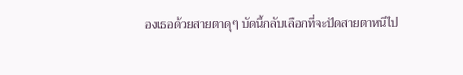องเธอด้วยสายตาดุๆ บัดนี้กลับเลือกที่จะปัดสายตาหนีไป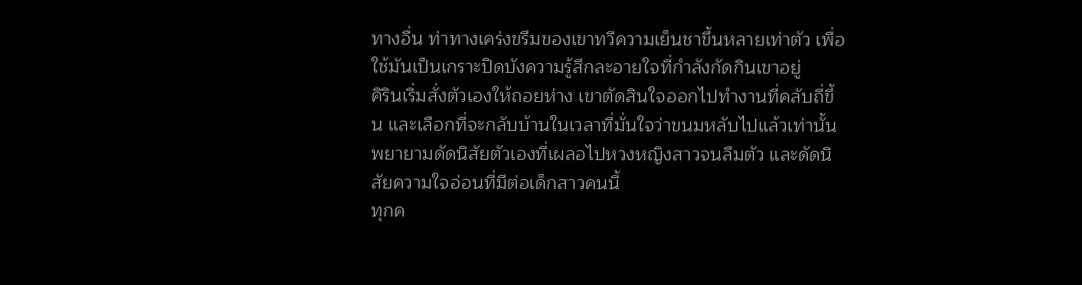ทางอื่น ท่าทางเคร่งขรึมของเขาทวีความเย็นชาขึ้นหลายเท่าตัว เพื่อใช้มันเป็นเกราะปิดบังความรู้สึกละอายใจที่กำลังกัดกินเขาอยู่
คิรินเริ่มสั่งตัวเองให้ถอยห่าง เขาตัดสินใจออกไปทำงานที่คลับถี่ขึ้น และเลือกที่จะกลับบ้านในเวลาที่มั่นใจว่าขนมหลับไปแล้วเท่านั้น พยายามดัดนิสัยตัวเองที่เผลอไปหวงหญิงสาวจนลืมตัว และดัดนิสัยความใจอ่อนที่มีต่อเด็กสาวคนนี้
ทุกค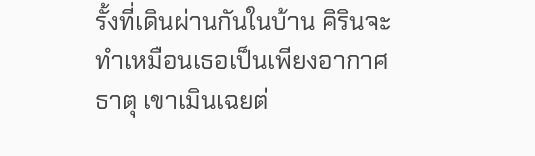รั้งที่เดินผ่านกันในบ้าน คิรินจะทำเหมือนเธอเป็นเพียงอากาศธาตุ เขาเมินเฉยต่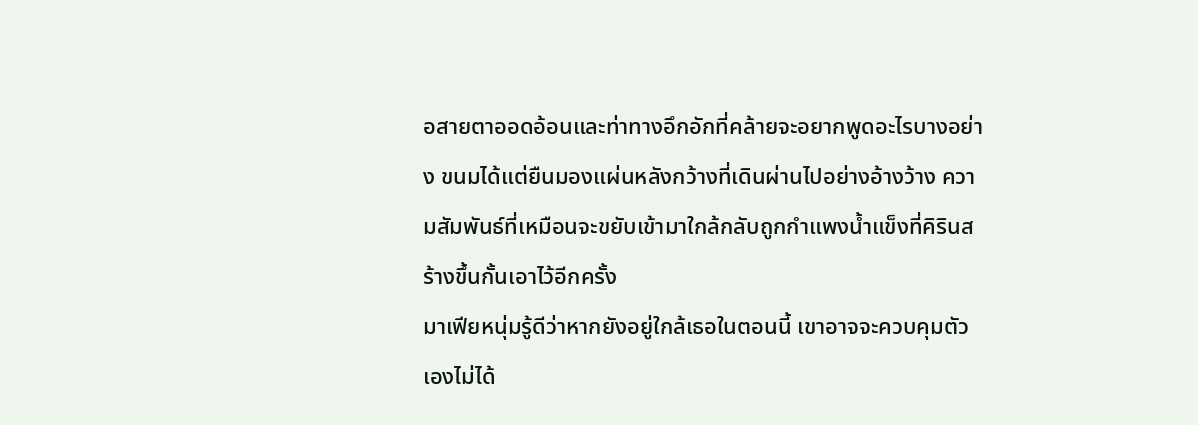อสายตาออดอ้อนและท่าทางอึกอักที่คล้ายจะอยากพูดอะไรบางอย่าง ขนมได้แต่ยืนมองแผ่นหลังกว้างที่เดินผ่านไปอย่างอ้างว้าง ความสัมพันธ์ที่เหมือนจะขยับเข้ามาใกล้กลับถูกกำแพงน้ำแข็งที่คิรินสร้างขึ้นกั้นเอาไว้อีกครั้ง
มาเฟียหนุ่มรู้ดีว่าหากยังอยู่ใกล้เธอในตอนนี้ เขาอาจจะควบคุมตัวเองไม่ได้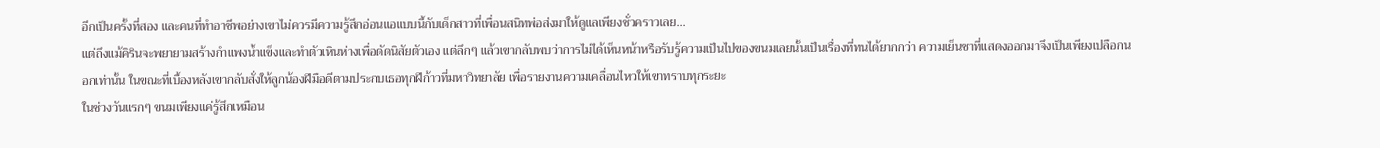อีกเป็นครั้งที่สอง และคนที่ทำอาชีพอย่างเขาไม่ควรมีความรู้สึกอ่อนแอแบบนี้กับเด็กสาวที่เพื่อนสนิทพ่อส่งมาให้ดูแลเพียงชั่วคราวเลย...
แต่ถึงแม้คิรินจะพยายามสร้างกำแพงน้ำแข็งและทำตัวเหินห่างเพื่อดัดนิสัยตัวเอง แต่ลึกๆ แล้วเขากลับพบว่าการไม่ได้เห็นหน้าหรือรับรู้ความเป็นไปของขนมเลยนั้นเป็นเรื่องที่ทนได้ยากกว่า ความเย็นชาที่แสดงออกมาจึงเป็นเพียงเปลือกนอกเท่านั้น ในขณะที่เบื้องหลังเขากลับสั่งให้ลูกน้องฝีมือดีตามประกบเธอทุกฝีก้าวที่มหาวิทยาลัย เพื่อรายงานความเคลื่อนไหวให้เขาทราบทุกระยะ
ในช่วงวันแรกๆ ขนมเพียงแค่รู้สึกเหมือน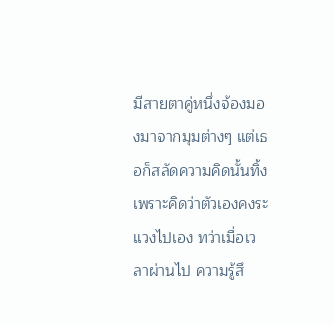มีสายตาคู่หนึ่งจ้องมองมาจากมุมต่างๆ แต่เธอก็สลัดความคิดนั้นทิ้งเพราะคิดว่าตัวเองคงระแวงไปเอง ทว่าเมื่อเวลาผ่านไป ความรู้สึ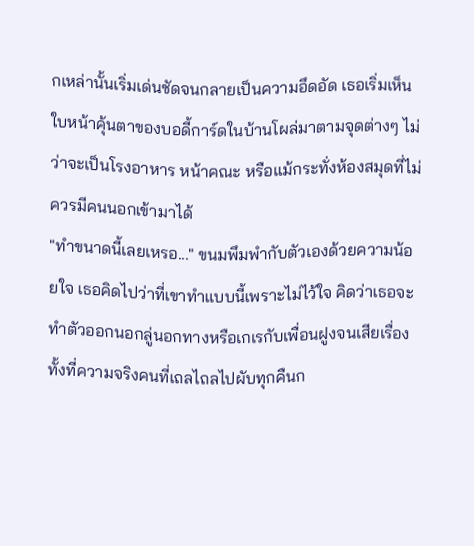กเหล่านั้นเริ่มเด่นชัดจนกลายเป็นความอึดอัด เธอเริ่มเห็นใบหน้าคุ้นตาของบอดี้การ์ดในบ้านโผล่มาตามจุดต่างๆ ไม่ว่าจะเป็นโรงอาหาร หน้าคณะ หรือแม้กระทั่งห้องสมุดที่ไม่ควรมีคนนอกเข้ามาได้
"ทำขนาดนี้เลยเหรอ..." ขนมพึมพำกับตัวเองด้วยความน้อยใจ เธอคิดไปว่าที่เขาทำแบบนี้เพราะไม่ไว้ใจ คิดว่าเธอจะทำตัวออกนอกลู่นอกทางหรือเกเรกับเพื่อนฝูงจนเสียเรื่อง ทั้งที่ความจริงคนที่เถลไถลไปผับทุกคืนก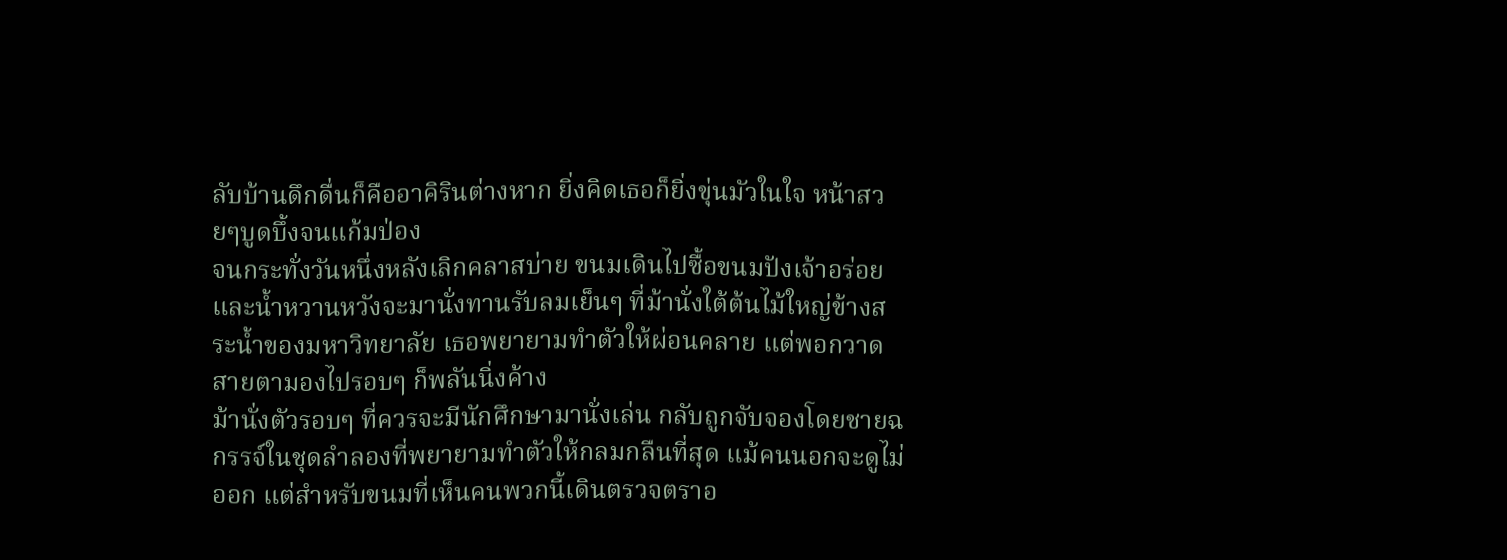ลับบ้านดึกดื่นก็คืออาคิรินต่างหาก ยิ่งคิดเธอก็ยิ่งขุ่นมัวในใจ หน้าสวยๆบูดบึ้งจนแก้มป่อง
จนกระทั่งวันหนึ่งหลังเลิกคลาสบ่าย ขนมเดินไปซื้อขนมปังเจ้าอร่อยและน้ำหวานหวังจะมานั่งทานรับลมเย็นๆ ที่ม้านั่งใต้ต้นไม้ใหญ่ข้างสระน้ำของมหาวิทยาลัย เธอพยายามทำตัวให้ผ่อนคลาย แต่พอกวาดสายตามองไปรอบๆ ก็พลันนิ่งค้าง
ม้านั่งตัวรอบๆ ที่ควรจะมีนักศึกษามานั่งเล่น กลับถูกจับจองโดยชายฉกรรจ์ในชุดลำลองที่พยายามทำตัวให้กลมกลืนที่สุด แม้คนนอกจะดูไม่ออก แต่สำหรับขนมที่เห็นคนพวกนี้เดินตรวจตราอ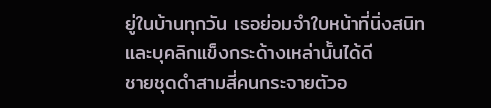ยู่ในบ้านทุกวัน เธอย่อมจำใบหน้าที่นิ่งสนิทและบุคลิกแข็งกระด้างเหล่านั้นได้ดี
ชายชุดดำสามสี่คนกระจายตัวอ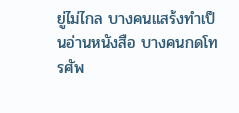ยู่ไม่ไกล บางคนแสร้งทำเป็นอ่านหนังสือ บางคนกดโทรศัพ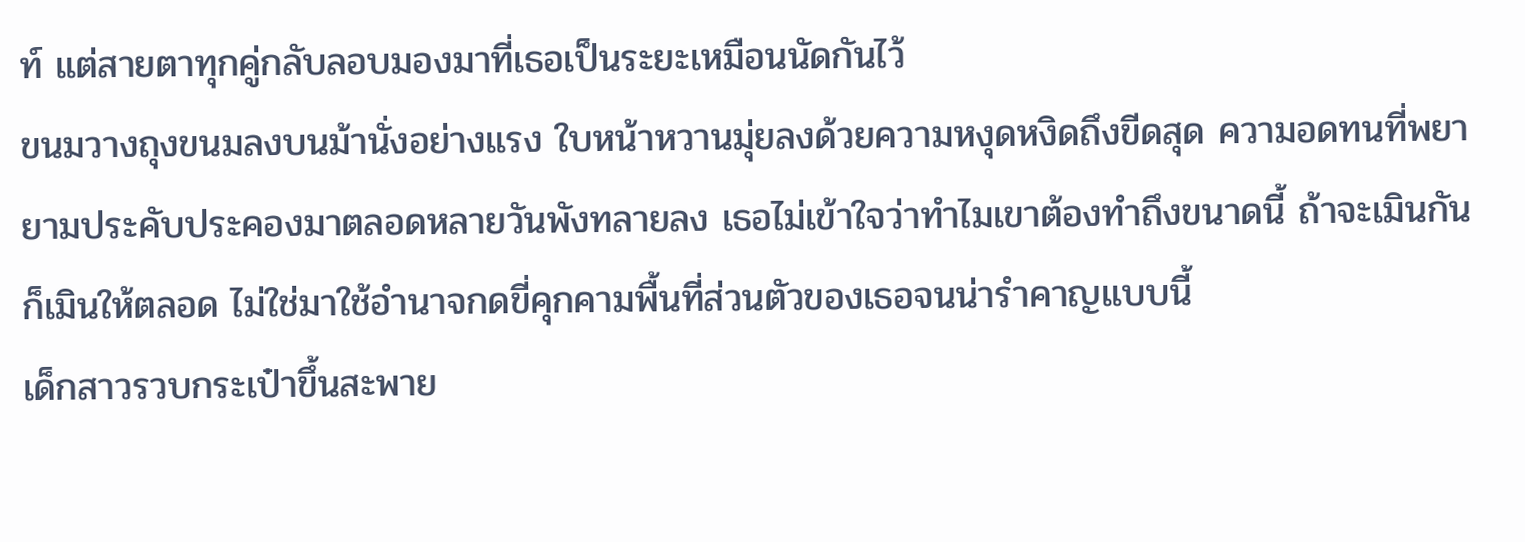ท์ แต่สายตาทุกคู่กลับลอบมองมาที่เธอเป็นระยะเหมือนนัดกันไว้
ขนมวางถุงขนมลงบนม้านั่งอย่างแรง ใบหน้าหวานมุ่ยลงด้วยความหงุดหงิดถึงขีดสุด ความอดทนที่พยายามประคับประคองมาตลอดหลายวันพังทลายลง เธอไม่เข้าใจว่าทำไมเขาต้องทำถึงขนาดนี้ ถ้าจะเมินกันก็เมินให้ตลอด ไม่ใช่มาใช้อำนาจกดขี่คุกคามพื้นที่ส่วนตัวของเธอจนน่ารำคาญแบบนี้
เด็กสาวรวบกระเป๋าขึ้นสะพาย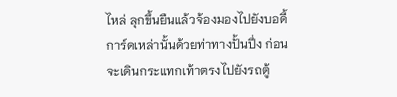ไหล่ ลุกขึ้นยืนแล้วจ้องมองไปยังบอดี้การ์ดเหล่านั้นด้วยท่าทางปั้นปึ่ง ก่อนจะเดินกระแทกเท้าตรงไปยังรถตู้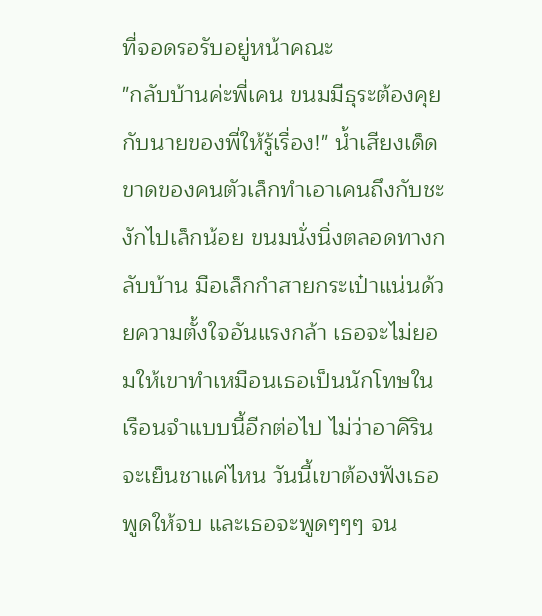ที่จอดรอรับอยู่หน้าคณะ
"กลับบ้านค่ะพี่เคน ขนมมีธุระต้องคุยกับนายของพี่ให้รู้เรื่อง!" น้ำเสียงเด็ดขาดของคนตัวเล็กทำเอาเคนถึงกับชะงักไปเล็กน้อย ขนมนั่งนิ่งตลอดทางกลับบ้าน มือเล็กกำสายกระเป๋าแน่นด้วยความตั้งใจอันแรงกล้า เธอจะไม่ยอมให้เขาทำเหมือนเธอเป็นนักโทษในเรือนจำแบบนี้อีกต่อไป ไม่ว่าอาคิรินจะเย็นชาแค่ไหน วันนี้เขาต้องฟังเธอพูดให้จบ และเธอจะพูดๆๆๆ จน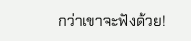กว่าเขาจะฟังด้วย!